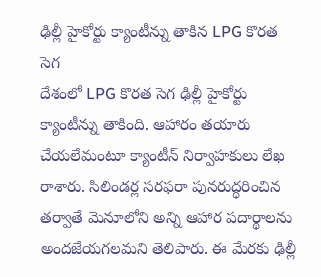ఢిల్లీ హైకోర్టు క్యాంటీన్ను తాకిన LPG కొరత సెగ
దేశంలో LPG కొరత సెగ ఢిల్లీ హైకోర్టు క్యాంటీన్ను తాకింది. ఆహారం తయారు చేయలేమంటూ క్యాంటీన్ నిర్వాహకులు లేఖ రాశారు. సిలిండర్ల సరఫరా పునరుద్ధరించిన తర్వాతే మెనూలోని అన్ని ఆహార పదార్థాలను అందజేయగలమని తెలిపారు. ఈ మేరకు ఢిల్లీ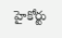హైకోర్టు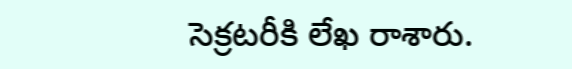సెక్రటరీకి లేఖ రాశారు.